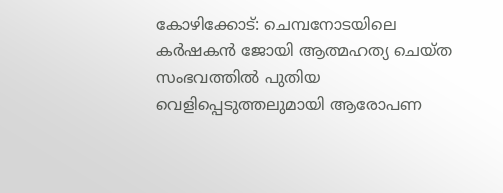കോഴിക്കോട്: ചെമ്പനോടയിലെ കര്‍ഷകന്‍ ജോയി ആത്മഹത്യ ചെയ്ത സംഭവത്തില്‍ പുതിയ വെളിപ്പെടുത്തലുമായി ആരോപണ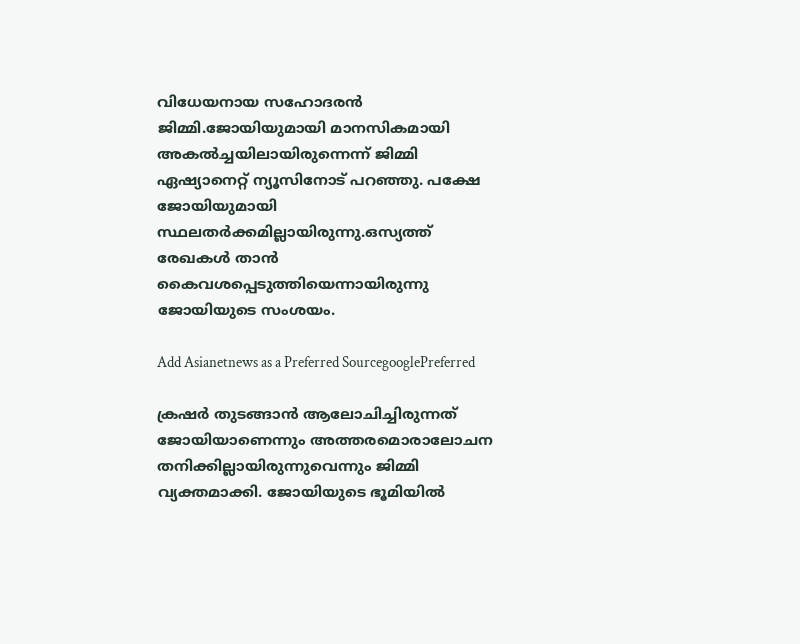വിധേയനായ സഹോദരന്‍ ജിമ്മി.ജോയിയുമായി മാനസികമായി അകല്‍ച്ചയിലായിരുന്നെന്ന് ജിമ്മി ഏഷ്യാനെറ്റ് ന്യൂസിനോട് പറഞ്ഞു. പക്ഷേ ജോയിയുമായി സ്ഥലതര്‍ക്കമില്ലായിരുന്നു.ഒസ്യത്ത് രേഖകള്‍ താന്‍ കൈവശപ്പെടുത്തിയെന്നായിരുന്നു ജോയിയുടെ സംശയം.

Add Asianetnews as a Preferred SourcegooglePreferred

ക്രഷര്‍ തുടങ്ങാന്‍ ആലോചിച്ചിരുന്നത് ജോയിയാണെന്നും അത്തരമൊരാലോചന തനിക്കില്ലായിരുന്നുവെന്നും ജിമ്മി വ്യക്തമാക്കി. ജോയിയുടെ ഭൂമിയില്‍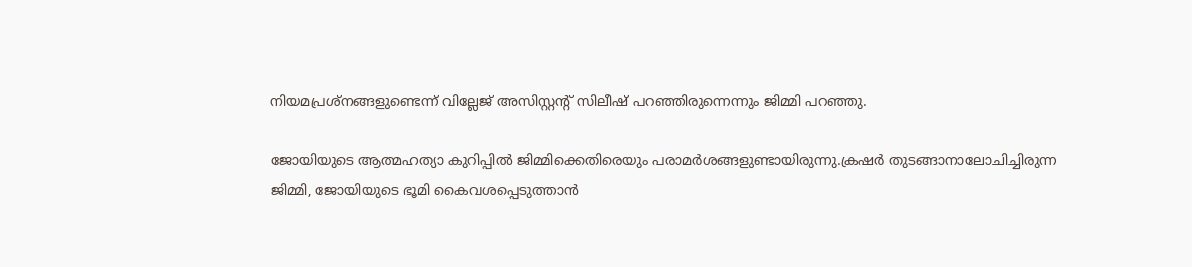നിയമപ്രശ്നങ്ങളുണ്ടെന്ന് വില്ലേജ് അസിസ്റ്റന്റ് സിലീഷ് പറഞ്ഞിരുന്നെന്നും ജിമ്മി പറഞ്ഞു.

ജോയിയുടെ ആത്മഹത്യാ കുറിപ്പില്‍ ജിമ്മിക്കെതിരെയും പരാമര്‍ശങ്ങളുണ്ടായിരുന്നു.ക്രഷര്‍ തുടങ്ങാനാലോചിച്ചിരുന്ന ജിമ്മി, ജോയിയുടെ ഭൂമി കൈവശപ്പെടുത്താന്‍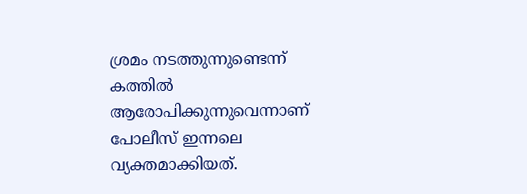ശ്രമം നടത്തുന്നുണ്ടെന്ന് കത്തില്‍ ആരോപിക്കുന്നുവെന്നാണ് പോലീസ് ഇന്നലെ വ്യക്തമാക്കിയത്.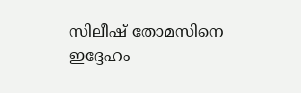സിലീഷ് തോമസിനെ ഇദ്ദേഹം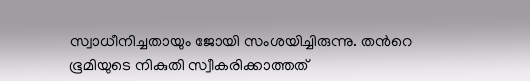സ്വാധീനിച്ചതായും ജോയി സംശയിച്ചിരുന്നു. തന്‍റെ ഭൂമിയുടെ നികുതി സ്വീകരിക്കാത്തത്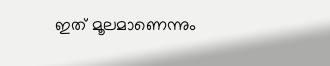ഇത് മൂലമാണെന്നും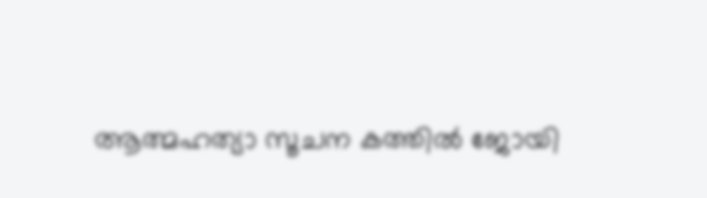ആത്മഹത്യാ സൂചന കത്തില്‍ ജോയി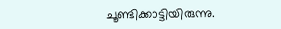ചൂണ്ടിക്കാട്ടിയിരുന്നു.